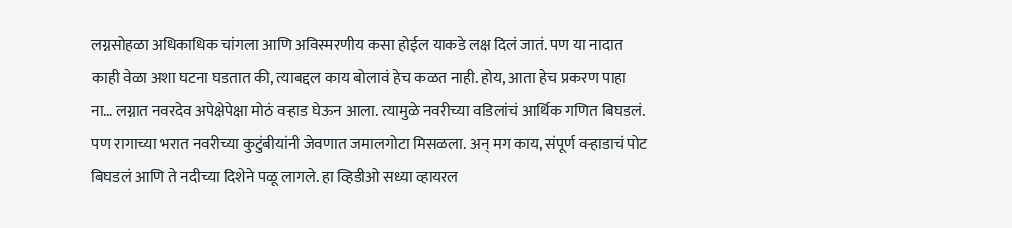लग्नसोहळा अधिकाधिक चांगला आणि अविस्मरणीय कसा होईल याकडे लक्ष दिलं जातं. पण या नादात काही वेळा अशा घटना घडतात की, त्याबद्दल काय बोलावं हेच कळत नाही. होय, आता हेच प्रकरण पाहा ना… लग्नात नवरदेव अपेक्षेपेक्षा मोठं वऱ्हाड घेऊन आला. त्यामुळे नवरीच्या वडिलांचं आर्थिक गणित बिघडलं. पण रागाच्या भरात नवरीच्या कुटुंबीयांनी जेवणात जमालगोटा मिसळला. अन् मग काय, संपूर्ण वऱ्हाडाचं पोट बिघडलं आणि ते नदीच्या दिशेने पळू लागले. हा व्हिडीओ सध्या व्हायरल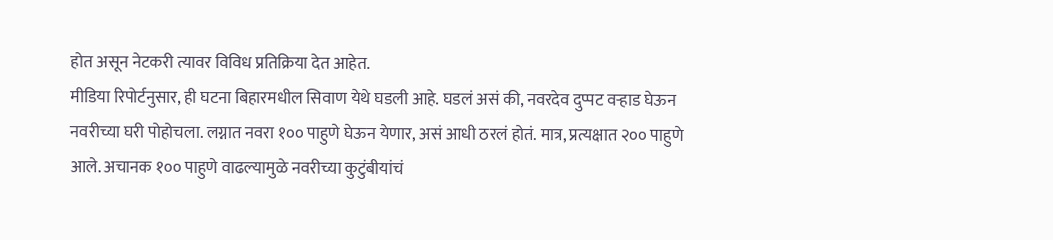होत असून नेटकरी त्यावर विविध प्रतिक्रिया देत आहेत.
मीडिया रिपोर्टनुसार, ही घटना बिहारमधील सिवाण येथे घडली आहे. घडलं असं की, नवरदेव दुप्पट वऱ्हाड घेऊन नवरीच्या घरी पोहोचला. लग्नात नवरा १०० पाहुणे घेऊन येणार, असं आधी ठरलं होतं. मात्र, प्रत्यक्षात २०० पाहुणे आले. अचानक १०० पाहुणे वाढल्यामुळे नवरीच्या कुटुंबीयांचं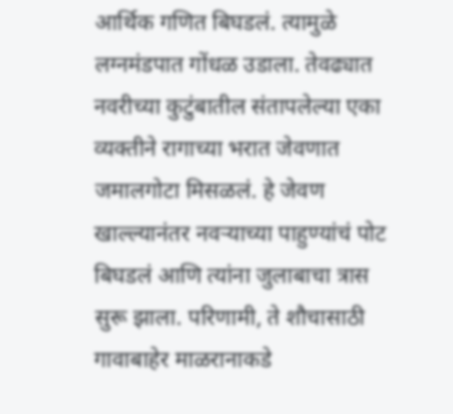आर्थिक गणित बिघडलं. त्यामुळे लग्नमंडपात गोंधळ उडाला. तेवढ्यात नवरीच्या कुटुंबातील संतापलेल्या एका व्यक्तीने रागाच्या भरात जेवणात जमालगोटा मिसळलं. हे जेवण खाल्ल्यानंतर नवऱ्याच्या पाहुण्यांचं पोट बिघडलं आणि त्यांना जुलाबाचा त्रास सुरू झाला. परिणामी, ते शौचासाठी गावाबाहेर माळरानाकडे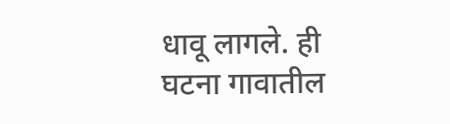धावू लागले. ही घटना गावातील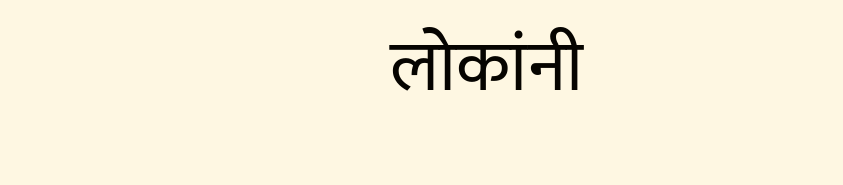लोकांनी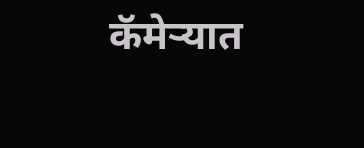कॅमेऱ्यात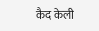कैद केली